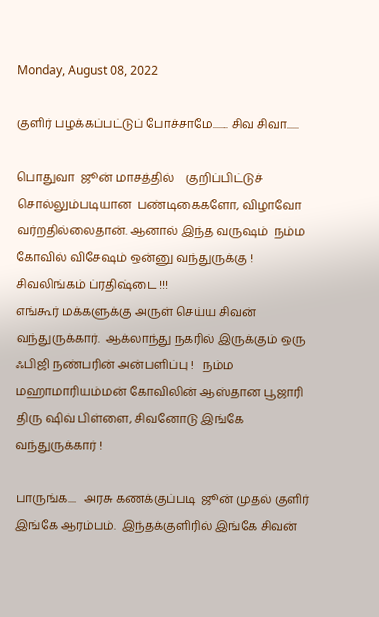Monday, August 08, 2022

குளிர் பழக்கப்பட்டுப் போச்சாமே........ சிவ சிவா......

பொதுவா  ஜூன் மாசத்தில்    குறிப்பிட்டுச் சொல்லும்படியான  பண்டிகைகளோ, விழாவோ வர்றதில்லைதான். ஆனால் இந்த வருஷம்  நம்ம கோவில் விசேஷம் ஒன்னு வந்துருக்கு !  சிவலிங்கம் ப்ரதிஷ்டை !!!
எங்கூர் மக்களுக்கு அருள் செய்ய சிவன் வந்துருக்கார்.  ஆக்லாந்து நகரில் இருக்கும் ஒரு ஃபிஜி நண்பரின் அன்பளிப்பு !   நம்ம மஹாமாரியம்மன் கோவிலின் ஆஸ்தான பூஜாரி திரு ஷிவ் பிள்ளை, சிவனோடு இங்கே வந்துருக்கார் !

பாருங்க....   அரசு கணக்குப்படி  ஜூன் முதல் குளிர் இங்கே ஆரம்பம்.  இந்தக்குளிரில் இங்கே சிவன்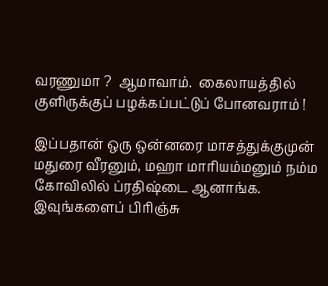வரணுமா ?  ஆமாவாம்.  கைலாயத்தில்   குளிருக்குப் பழக்கப்பட்டுப் போனவராம் !

இப்பதான் ஒரு ஒன்னரை மாசத்துக்குமுன் மதுரை வீரனும், மஹா மாரியம்மனும் நம்ம கோவிலில் ப்ரதிஷ்டை ஆனாங்க.  இவுங்களைப் பிரிஞ்சு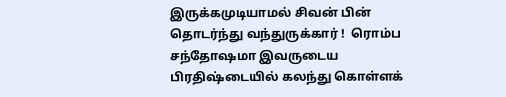இருக்கமுடியாமல் சிவன் பின் தொடர்ந்து வந்துருக்கார் !  ரொம்ப சந்தோஷமா இவருடைய பிரதிஷ்டையில் கலந்து கொள்ளக்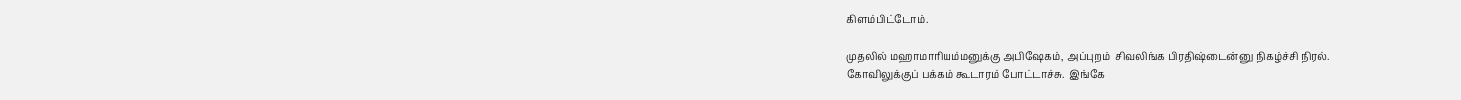கிளம்பிட்டோம்.

முதலில் மஹாமாரியம்மனுக்கு அபிஷேகம், அப்புறம்  சிவலிங்க பிரதிஷ்டைன்னு நிகழ்ச்சி நிரல்.
கோவிலுக்குப் பக்கம் கூடாரம் போட்டாச்சு.  இங்கே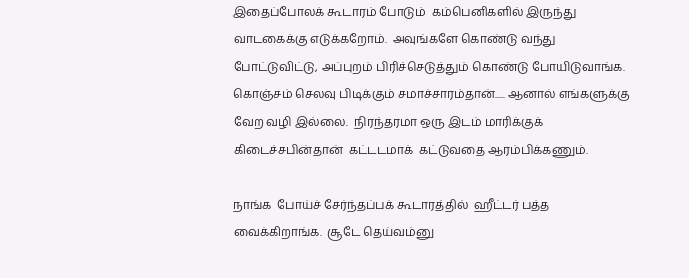இதைப்போலக் கூடாரம் போடும்  கம்பெனிகளில் இருந்து வாடகைக்கு எடுக்கறோம்.  அவுங்களே கொண்டு வந்து போட்டுவிட்டு, அப்புறம் பிரிச்செடுத்தும் கொண்டு போயிடுவாங்க.  கொஞ்சம் செலவு பிடிக்கும் சமாச்சாரம்தான்..... ஆனால் எங்களுக்கு வேற வழி இல்லை.  நிரந்தரமா ஒரு இடம் மாரிக்குக் கிடைச்சபின்தான்  கட்டடமாக்  கட்டுவதை ஆரம்பிக்கணும்.

நாங்க  போய்ச் சேர்ந்தப்பக் கூடாரத்தில்  ஹீட்டர் பத்த வைக்கிறாங்க.  சூடே தெய்வம்னு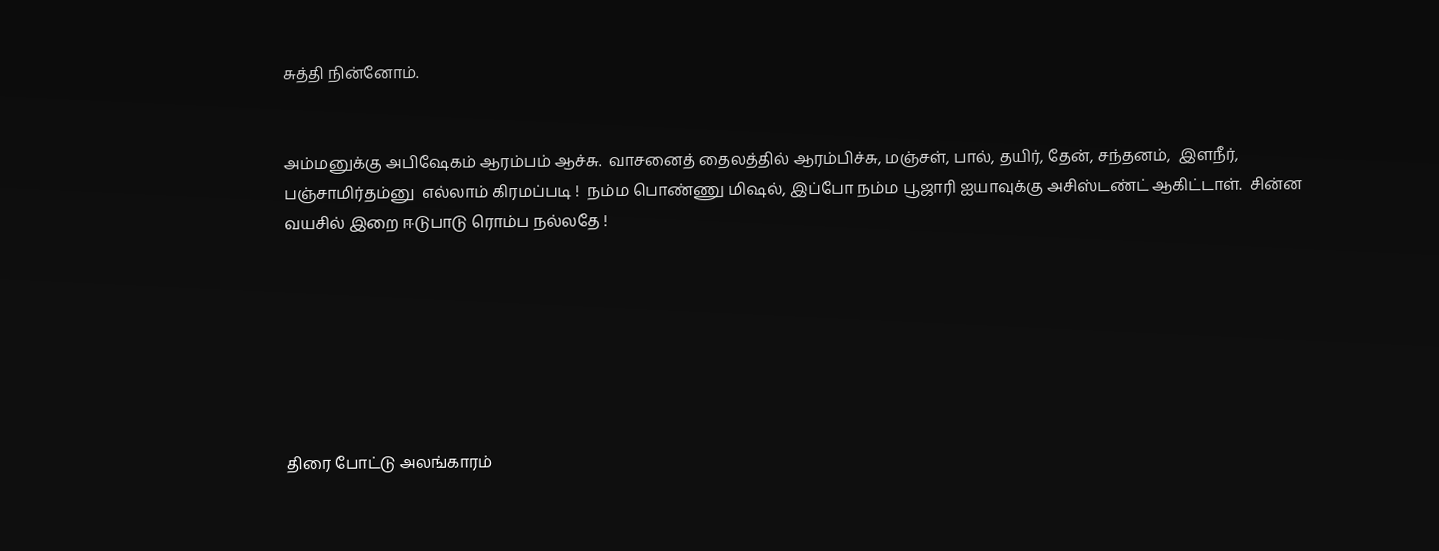சுத்தி நின்னோம்.


அம்மனுக்கு அபிஷேகம் ஆரம்பம் ஆச்சு.  வாசனைத் தைலத்தில் ஆரம்பிச்சு, மஞ்சள், பால், தயிர், தேன், சந்தனம்,  இளநீர், பஞ்சாமிர்தம்னு  எல்லாம் கிரமப்படி !  நம்ம பொண்ணு மிஷல், இப்போ நம்ம பூஜாரி ஐயாவுக்கு அசிஸ்டண்ட் ஆகிட்டாள்.  சின்ன வயசில் இறை ஈடுபாடு ரொம்ப நல்லதே !







திரை போட்டு அலங்காரம்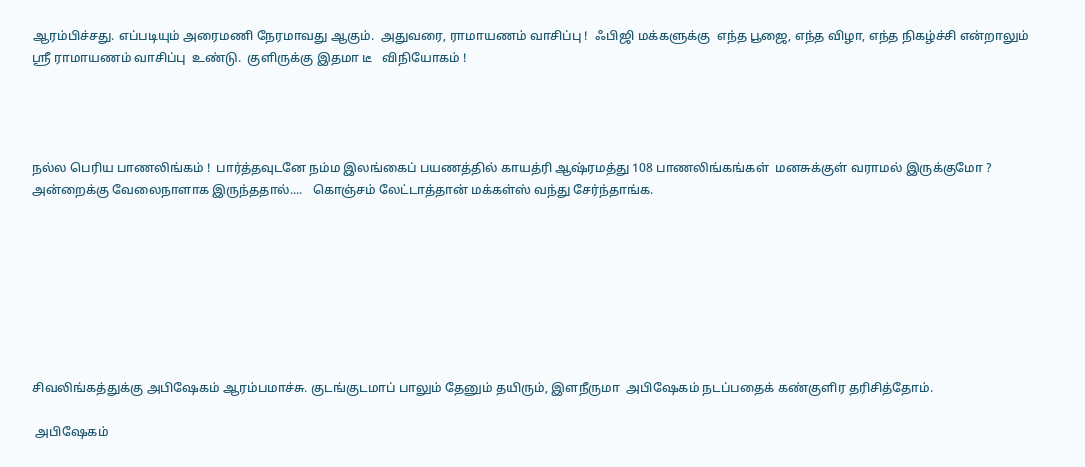ஆரம்பிச்சது. எப்படியும் அரைமணி நேரமாவது ஆகும்.  அதுவரை, ராமாயணம் வாசிப்பு !  ஃபிஜி மக்களுக்கு  எந்த பூஜை, எந்த விழா, எந்த நிகழ்ச்சி என்றாலும் ஸ்ரீ ராமாயணம் வாசிப்பு  உண்டு.  குளிருக்கு இதமா டீ   விநியோகம் !




நல்ல பெரிய பாணலிங்கம் !  பார்த்தவுடனே நம்ம இலங்கைப் பயணத்தில் காயத்ரி ஆஷ்ரமத்து 108 பாணலிங்கங்கள்  மனசுக்குள் வராமல் இருக்குமோ ?
அன்றைக்கு வேலைநாளாக இருந்ததால்....   கொஞ்சம் லேட்டாத்தான் மக்கள்ஸ் வந்து சேர்ந்தாங்க.








சிவலிங்கத்துக்கு அபிஷேகம் ஆரம்பமாச்சு. குடங்குடமாப் பாலும் தேனும் தயிரும், இளநீருமா  அபிஷேகம் நடப்பதைக் கண்குளிர தரிசித்தோம்.

 அபிஷேகம்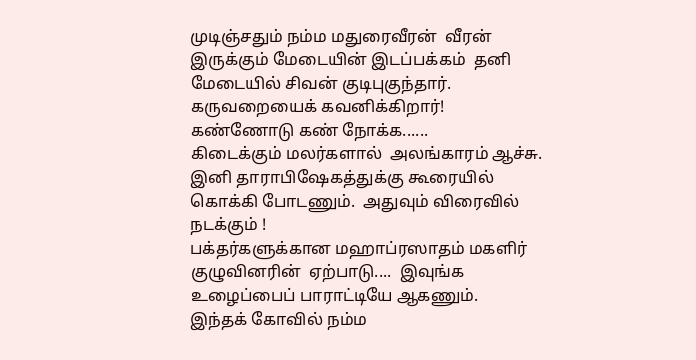முடிஞ்சதும் நம்ம மதுரைவீரன்  வீரன் இருக்கும் மேடையின் இடப்பக்கம்  தனி மேடையில் சிவன் குடிபுகுந்தார். கருவறையைக் கவனிக்கிறார்!   கண்ணோடு கண் நோக்க......
கிடைக்கும் மலர்களால்  அலங்காரம் ஆச்சு.  இனி தாராபிஷேகத்துக்கு கூரையில் கொக்கி போடணும்.  அதுவும் விரைவில் நடக்கும் !
பக்தர்களுக்கான மஹாப்ரஸாதம் மகளிர் குழுவினரின்  ஏற்பாடு....  இவுங்க உழைப்பைப் பாராட்டியே ஆகணும்.  இந்தக் கோவில் நம்ம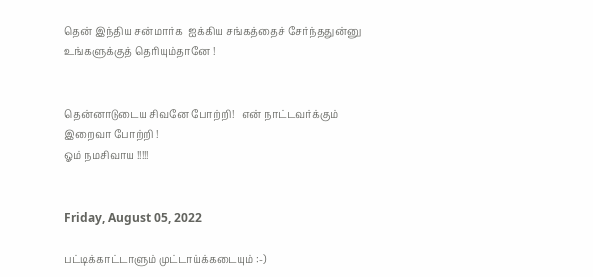தென் இந்திய சன்மார்க  ஐக்கிய சங்கத்தைச் சேர்ந்ததுன்னு உங்களுக்குத் தெரியும்தானே !


தென்னாடுடைய சிவனே போற்றி!   என் நாட்டவர்க்கும் இறைவா போற்றி !
ஓம் நமசிவாய !!!!!


Friday, August 05, 2022

பட்டிக்காட்டாளும் முட்டாய்க்கடையும் :-)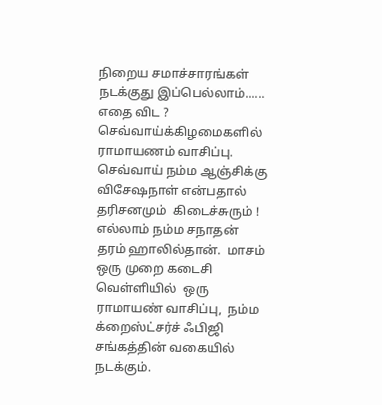நிறைய சமாச்சாரங்கள் நடக்குது இப்பெல்லாம்......  எதை விட ?
செவ்வாய்க்கிழமைகளில் ராமாயணம் வாசிப்பு. செவ்வாய் நம்ம ஆஞ்சிக்கு விசேஷநாள் என்பதால்  தரிசனமும்  கிடைச்சுரும் !  எல்லாம் நம்ம சநாதன் தரம் ஹாலில்தான்.  மாசம் ஒரு முறை கடைசி வெள்ளியில்  ஒரு ராமாயண் வாசிப்பு,  நம்ம க்றைஸ்ட்சர்ச் ஃபிஜி  சங்கத்தின் வகையில் நடக்கும்.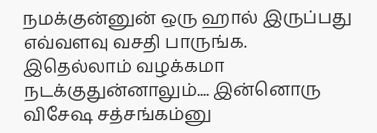நமக்குன்னுன் ஒரு ஹால் இருப்பது எவ்வளவு வசதி பாருங்க. இதெல்லாம் வழக்கமா நடக்குதுன்னாலும்.... இன்னொரு விசேஷ சத்சங்கம்னு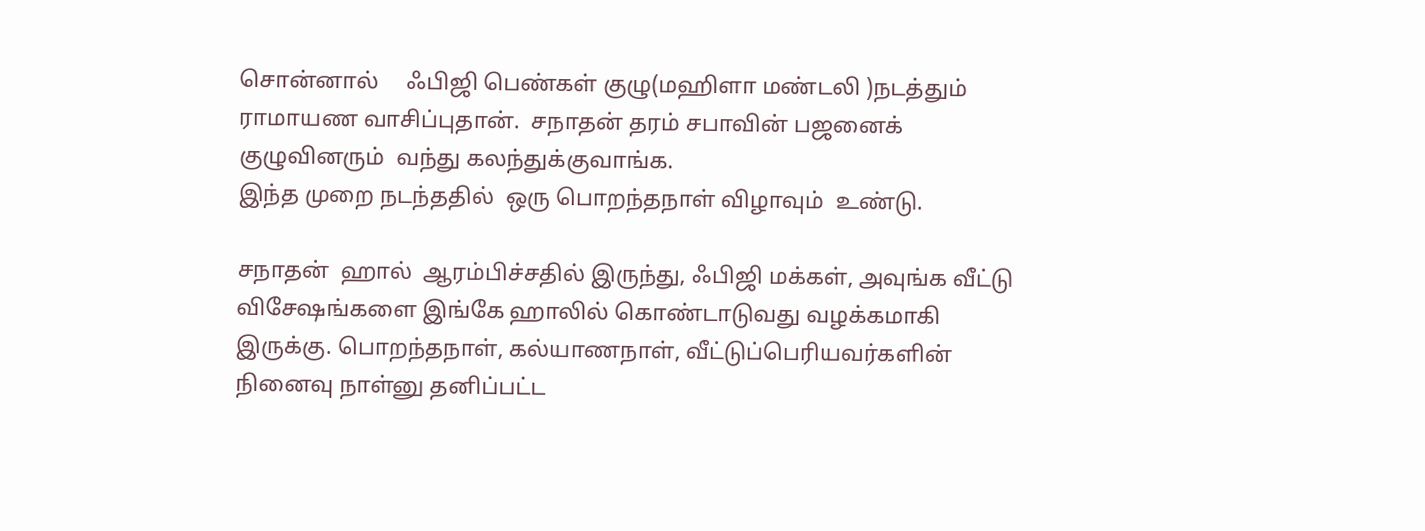சொன்னால்     ஃபிஜி பெண்கள் குழு(மஹிளா மண்டலி )நடத்தும்  ராமாயண வாசிப்புதான்.  சநாதன் தரம் சபாவின் பஜனைக் குழுவினரும்  வந்து கலந்துக்குவாங்க.
இந்த முறை நடந்ததில்  ஒரு பொறந்தநாள் விழாவும்  உண்டு.

சநாதன்  ஹால்  ஆரம்பிச்சதில் இருந்து, ஃபிஜி மக்கள், அவுங்க வீட்டு விசேஷங்களை இங்கே ஹாலில் கொண்டாடுவது வழக்கமாகி இருக்கு. பொறந்தநாள், கல்யாணநாள், வீட்டுப்பெரியவர்களின் நினைவு நாள்னு தனிப்பட்ட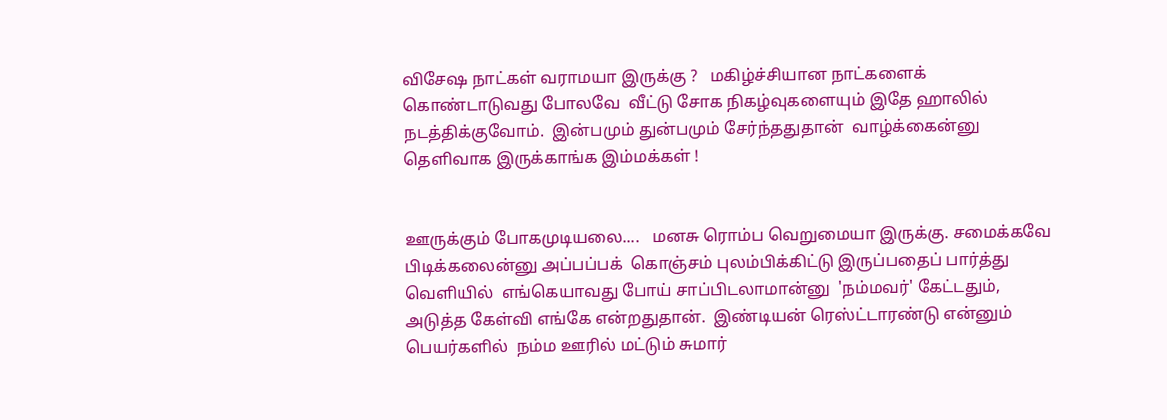விசேஷ நாட்கள் வராமயா இருக்கு ?   மகிழ்ச்சியான நாட்களைக் கொண்டாடுவது போலவே  வீட்டு சோக நிகழ்வுகளையும் இதே ஹாலில் நடத்திக்குவோம்.  இன்பமும் துன்பமும் சேர்ந்ததுதான்  வாழ்க்கைன்னு தெளிவாக இருக்காங்க இம்மக்கள் !


ஊருக்கும் போகமுடியலை....   மனசு ரொம்ப வெறுமையா இருக்கு. சமைக்கவே பிடிக்கலைன்னு அப்பப்பக்  கொஞ்சம் புலம்பிக்கிட்டு இருப்பதைப் பார்த்து  வெளியில்  எங்கெயாவது போய் சாப்பிடலாமான்னு  'நம்மவர்' கேட்டதும்,  அடுத்த கேள்வி எங்கே என்றதுதான்.  இண்டியன் ரெஸ்ட்டாரண்டு என்னும் பெயர்களில்  நம்ம ஊரில் மட்டும் சுமார்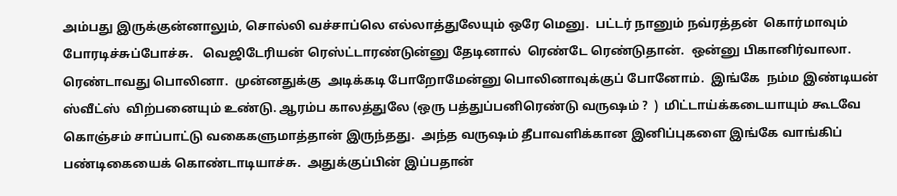அம்பது இருக்குன்னாலும், சொல்லி வச்சாப்லெ எல்லாத்துலேயும் ஒரே மெனு.  பட்டர் நானும் நவ்ரத்தன்  கொர்மாவும்  போரடிச்சுப்போச்சு.   வெஜிடேரியன் ரெஸ்ட்டாரண்டுன்னு தேடினால்  ரெண்டே ரெண்டுதான்.  ஒன்னு பிகானிர்வாலா.  ரெண்டாவது பொலினா.  முன்னதுக்கு  அடிக்கடி போறோமேன்னு பொலினாவுக்குப் போனோம்.  இங்கே  நம்ம இண்டியன் ஸ்வீட்ஸ்  விற்பனையும் உண்டு. ஆரம்ப காலத்துலே (ஒரு பத்துப்பனிரெண்டு வருஷம் ?  )  மிட்டாய்க்கடையாயும் கூடவே கொஞ்சம் சாப்பாட்டு வகைகளுமாத்தான் இருந்தது.  அந்த வருஷம் தீபாவளிக்கான இனிப்புகளை இங்கே வாங்கிப் பண்டிகையைக் கொண்டாடியாச்சு.  அதுக்குப்பின் இப்பதான்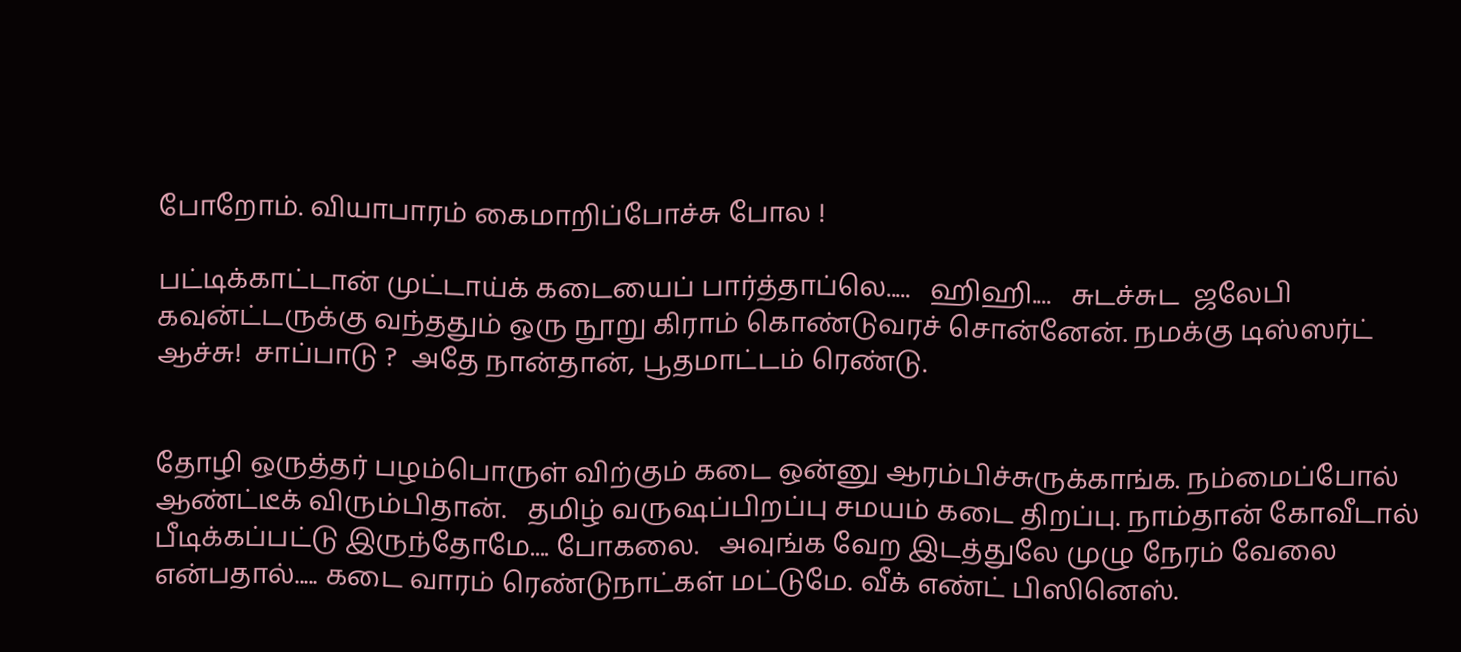போறோம். வியாபாரம் கைமாறிப்போச்சு போல !

பட்டிக்காட்டான் முட்டாய்க் கடையைப் பார்த்தாப்லெ.....   ஹிஹி....   சுடச்சுட  ஜலேபி கவுன்ட்டருக்கு வந்ததும் ஒரு நூறு கிராம் கொண்டுவரச் சொன்னேன். நமக்கு டிஸ்ஸர்ட் ஆச்சு!  சாப்பாடு ?  அதே நான்தான், பூதமாட்டம் ரெண்டு.


தோழி ஒருத்தர் பழம்பொருள் விற்கும் கடை ஒன்னு ஆரம்பிச்சுருக்காங்க. நம்மைப்போல் ஆண்ட்டீக் விரும்பிதான்.   தமிழ் வருஷப்பிறப்பு சமயம் கடை திறப்பு. நாம்தான் கோவீடால் பீடிக்கப்பட்டு இருந்தோமே.... போகலை.   அவுங்க வேற இடத்துலே முழு நேரம் வேலை என்பதால்..... கடை வாரம் ரெண்டுநாட்கள் மட்டுமே. வீக் எண்ட் பிஸினெஸ்.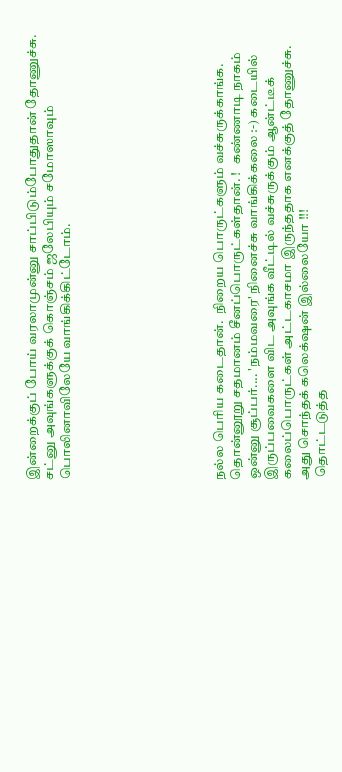இன்றைக்குப் போய் வரலாமுன்னு சாப்பிடும்போதுதான் தோணுச்சு. சட்னு அவுங்களுக்குக் கொஞ்சம் ஜலேபியும் சமோஸாவும்  பொலினாவிலேயே வாங்கிக்கிட்டோம்.








நல்ல பெரிய கடைதான்.  நிறைய பொருட்களும் வச்சுருக்காங்க.  தொன்னூறு சதமானம் சீனப்பொருட்கள்தான். !   கண்ணாடி நாகம் ஒன்னு சூப்பர்.... 'நம்மவரை' நினைச்சு வாங்கிக்கலை :-) கடையில் இருப்பவைகளை விட அவுங்க வீட்டில் வச்சுருக்கும் ஆன்ட்டீக் கலைப்பொருட்கள் அட்டகாசமா இருந்ததாக எனக்குத் தோணுச்சு. அது சொந்தக் கலெக்‌ஷன் இல்லையோ !!!
 தொட்டடுத்த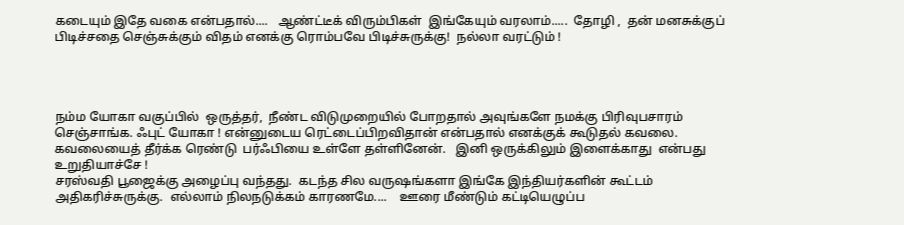கடையும் இதே வகை என்பதால்....   ஆண்ட்டீக் விரும்பிகள்  இங்கேயும் வரலாம்.....  தோழி ,  தன் மனசுக்குப் பிடிச்சதை செஞ்சுக்கும் விதம் எனக்கு ரொம்பவே பிடிச்சுருக்கு!  நல்லா வரட்டும் !




நம்ம யோகா வகுப்பில்  ஒருத்தர்,  நீண்ட விடுமுறையில் போறதால் அவுங்களே நமக்கு பிரிவுபசாரம் செஞ்சாங்க. ஃபுட் யோகா ! என்னுடைய ரெட்டைப்பிறவிதான் என்பதால் எனக்குக் கூடுதல் கவலை.  கவலையைத் தீர்க்க ரெண்டு  பர்ஃபியை உள்ளே தள்ளினேன்.   இனி ஒருக்கிலும் இளைக்காது  என்பது உறுதியாச்சே !
சரஸ்வதி பூஜைக்கு அழைப்பு வந்தது.  கடந்த சில வருஷங்களா இங்கே இந்தியர்களின் கூட்டம் அதிகரிச்சுருக்கு.  எல்லாம் நிலநடுக்கம் காரணமே....    ஊரை மீண்டும் கட்டியெழுப்ப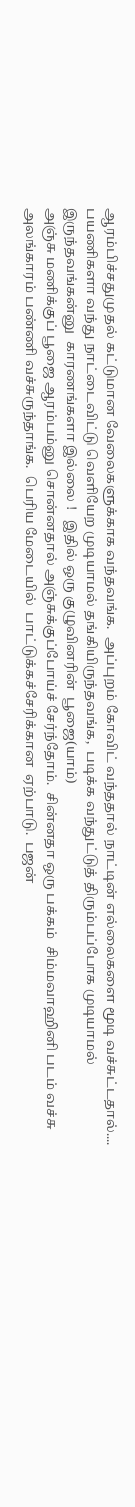ஆரம்பிச்சதுமுதல் கட்டுமான வேலைகளுக்காக வந்தவங்க.  அப்புறம் கோவிட் வந்ததால் நாட்டின் எல்லைகளை மூடி வச்சுட்டதால்.... பயணிகளா வந்து நாட்டைவிட்டு வெளியேற முடியாமல் தங்கியிருந்தவங்க,  படிக்க வந்துட்டுத் திரும்பப்போக முடியாமல் இருந்தவங்கன்னு  காரணங்களா இல்லை !   இதில் ஒரு குழுவினரின்  பூஜை(யாம்)
அஞ்சு மணிக்குப் பூஜை ஆரம்பம்னு சொன்னதால் அஞ்சுக்குப்போய்ச் சேர்ந்தோம்.  சின்னதா ஒரு பக்கம்  சிம்மவாஹினி படம் வச்சு அலங்காரம் பண்ணி வச்சுருந்தாங்க.  பெரிய மேடையில்  பாட்டுக்கச்சேரிக்கான  ஏற்பாடு.  பஜன்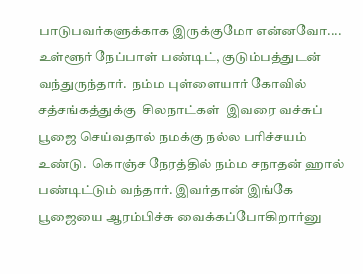பாடுபவர்களுக்காக இருக்குமோ என்னவோ....    உள்ளூர் நேப்பாள் பண்டிட், குடும்பத்துடன்  வந்துருந்தார்.  நம்ம புள்ளையார் கோவில் சத்சங்கத்துக்கு  சிலநாட்கள்  இவரை வச்சுப் பூஜை செய்வதால் நமக்கு நல்ல பரிச்சயம் உண்டு.  கொஞ்ச நேரத்தில் நம்ம சநாதன் ஹால் பண்டிட்டும் வந்தார். இவர்தான் இங்கே பூஜையை ஆரம்பிச்சு வைக்கப்போகிறார்னு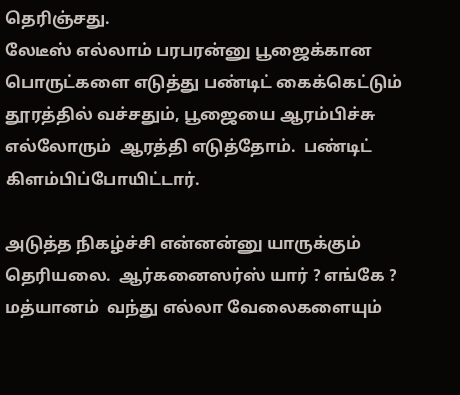தெரிஞ்சது.
லேடீஸ் எல்லாம் பரபரன்னு பூஜைக்கான பொருட்களை எடுத்து பண்டிட் கைக்கெட்டும் தூரத்தில் வச்சதும், பூஜையை ஆரம்பிச்சு எல்லோரும்  ஆரத்தி எடுத்தோம்.  பண்டிட்  கிளம்பிப்போயிட்டார்.

அடுத்த நிகழ்ச்சி என்னன்னு யாருக்கும்  தெரியலை.  ஆர்கனைஸர்ஸ் யார் ? எங்கே ?   மத்யானம்  வந்து எல்லா வேலைகளையும்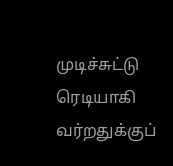முடிச்சுட்டு ரெடியாகி வர்றதுக்குப்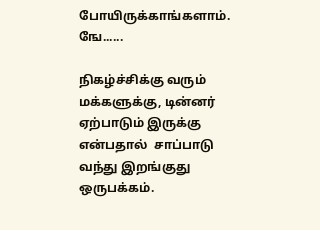போயிருக்காங்களாம்.  ஙே......

நிகழ்ச்சிக்கு வரும் மக்களுக்கு, டின்னர் ஏற்பாடும் இருக்கு என்பதால்  சாப்பாடு வந்து இறங்குது ஒருபக்கம்.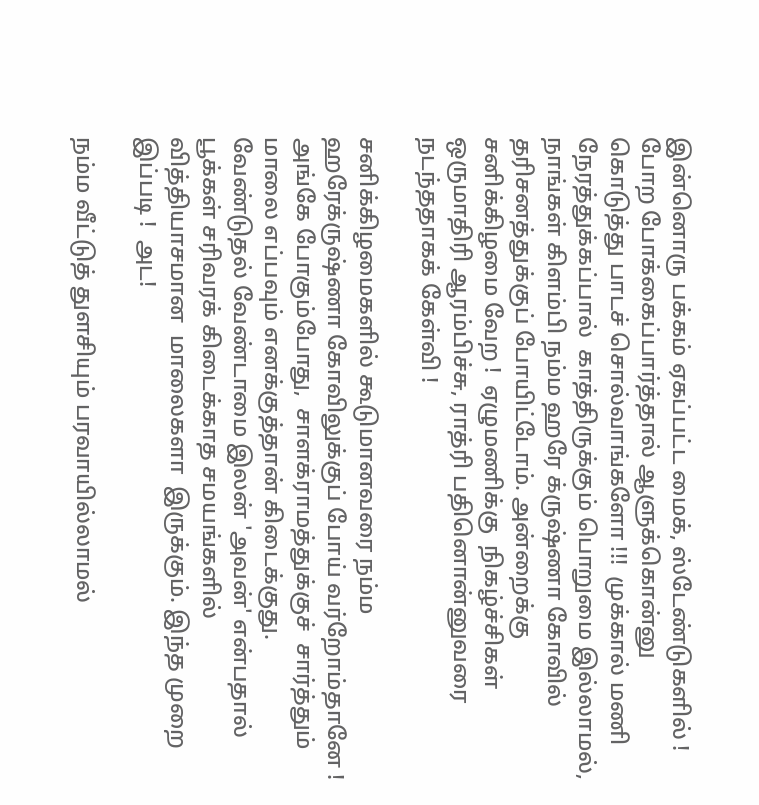இன்னொரு பக்கம் ஏகப்பட்ட மைக், ஸ்டேண்டுகளில் !  போற போக்கைப்பார்த்தால் ஆளுக்கொன்னு கொடுத்து பாடச் சொல்வாங்களோ !!!  முக்கால் மணி நேரத்துக்கப்பால்  காத்திருக்கும் பொறுமை இல்லாமல், நாங்கள் கிளம்பி நம்ம ஹரே க்ருஷ்ணா கோவில் தரிசனத்துக்குப் போயிட்டோம். அன்றைக்கு சனிக்கிழமை வேற !  ஏழுமணிக்கு  நிகழ்ச்சிகள் ஒருமாதிரி ஆரம்பிச்சு, ராத்ரி பதினொன்னுவரை நடந்ததாகக் கேள்வி !

சனிக்கிழமைகளில் கூடுமானவரை நம்ம  ஹரேக்ருஷ்ணா கோவிலுக்குப் போய் வர்றோம்தானே !  அங்கே போகும்போது,  சாளக்ராமத்துக்குச்  சார்த்தும் மாலை எப்பவும் எனக்குத்தான் கிடைக்குது.  வேண்டுதல் வேண்டாமை இலன் 'அவன்' என்பதால் பூக்கள் சரிவரக் கிடைக்காத சமயங்களில் வித்தியாசமான  மாலைகளா  இருக்கும். இந்த முறை இப்படி !  அட!

நம்ம வீட்டுத் துளசியும் பரவாயில்லாமல்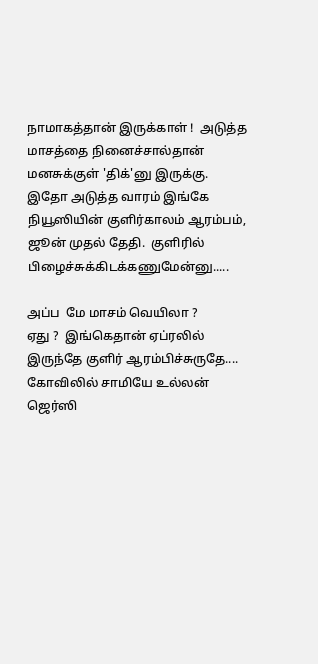நாமாகத்தான் இருக்காள் !  அடுத்த மாசத்தை நினைச்சால்தான்  மனசுக்குள் 'திக்'னு இருக்கு.  இதோ அடுத்த வாரம் இங்கே நியூஸியின் குளிர்காலம் ஆரம்பம், ஜூன் முதல் தேதி.  குளிரில் பிழைச்சுக்கிடக்கணுமேன்னு.....

அப்ப  மே மாசம் வெயிலா ?
ஏது ?  இங்கெதான் ஏப்ரலில்  இருந்தே குளிர் ஆரம்பிச்சுருதே.... கோவிலில் சாமியே உல்லன் ஜெர்ஸி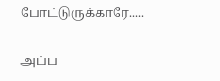போட்டுருக்காரே.....

அப்ப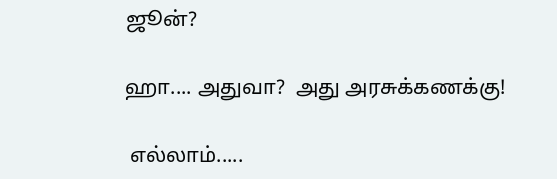ஜூன்?

ஹா.... அதுவா?  அது அரசுக்கணக்கு!

 எல்லாம்.....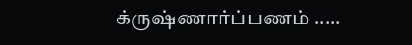க்ருஷ்ணார்ப்பணம் .....